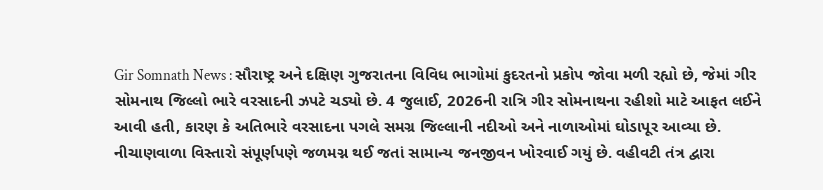Gir Somnath News : સૌરાષ્ટ્ર અને દક્ષિણ ગુજરાતના વિવિધ ભાગોમાં કુદરતનો પ્રકોપ જોવા મળી રહ્યો છે, જેમાં ગીર સોમનાથ જિલ્લો ભારે વરસાદની ઝપટે ચડ્યો છે. 4 જુલાઈ, 2026ની રાત્રિ ગીર સોમનાથના રહીશો માટે આફત લઈને આવી હતી, કારણ કે અતિભારે વરસાદના પગલે સમગ્ર જિલ્લાની નદીઓ અને નાળાઓમાં ઘોડાપૂર આવ્યા છે. નીચાણવાળા વિસ્તારો સંપૂર્ણપણે જળમગ્ન થઈ જતાં સામાન્ય જનજીવન ખોરવાઈ ગયું છે. વહીવટી તંત્ર દ્વારા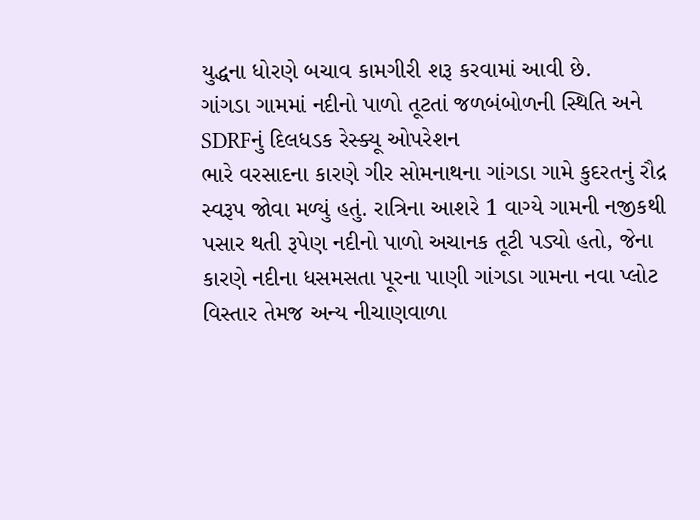યુદ્ધના ધોરણે બચાવ કામગીરી શરૂ કરવામાં આવી છે.
ગાંગડા ગામમાં નદીનો પાળો તૂટતાં જળબંબોળની સ્થિતિ અને SDRFનું દિલધડક રેસ્ક્યૂ ઓપરેશન
ભારે વરસાદના કારણે ગીર સોમનાથના ગાંગડા ગામે કુદરતનું રૌદ્ર સ્વરૂપ જોવા મળ્યું હતું. રાત્રિના આશરે 1 વાગ્યે ગામની નજીકથી પસાર થતી રૂપેણ નદીનો પાળો અચાનક તૂટી પડ્યો હતો, જેના કારણે નદીના ધસમસતા પૂરના પાણી ગાંગડા ગામના નવા પ્લોટ વિસ્તાર તેમજ અન્ય નીચાણવાળા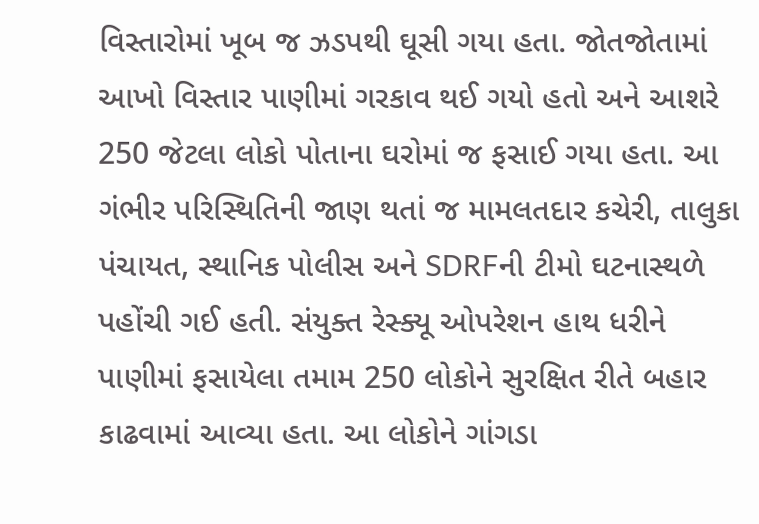વિસ્તારોમાં ખૂબ જ ઝડપથી ઘૂસી ગયા હતા. જોતજોતામાં આખો વિસ્તાર પાણીમાં ગરકાવ થઈ ગયો હતો અને આશરે 250 જેટલા લોકો પોતાના ઘરોમાં જ ફસાઈ ગયા હતા. આ ગંભીર પરિસ્થિતિની જાણ થતાં જ મામલતદાર કચેરી, તાલુકા પંચાયત, સ્થાનિક પોલીસ અને SDRFની ટીમો ઘટનાસ્થળે પહોંચી ગઈ હતી. સંયુક્ત રેસ્ક્યૂ ઓપરેશન હાથ ધરીને પાણીમાં ફસાયેલા તમામ 250 લોકોને સુરક્ષિત રીતે બહાર કાઢવામાં આવ્યા હતા. આ લોકોને ગાંગડા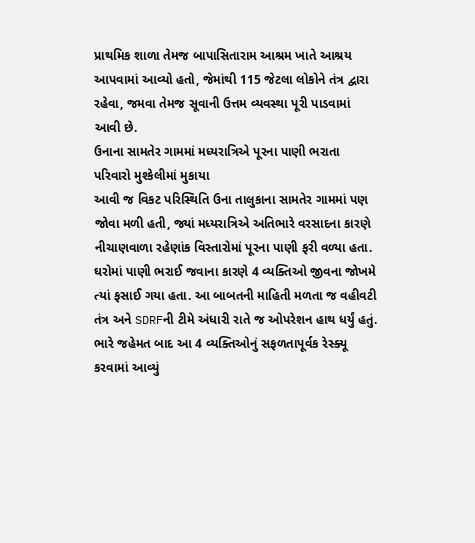પ્રાથમિક શાળા તેમજ બાપાસિતારામ આશ્રમ ખાતે આશ્રય આપવામાં આવ્યો હતો, જેમાંથી 115 જેટલા લોકોને તંત્ર દ્વારા રહેવા, જમવા તેમજ સૂવાની ઉત્તમ વ્યવસ્થા પૂરી પાડવામાં આવી છે.
ઉનાના સામતેર ગામમાં મધ્યરાત્રિએ પૂરના પાણી ભરાતા પરિવારો મુશ્કેલીમાં મુકાયા
આવી જ વિકટ પરિસ્થિતિ ઉના તાલુકાના સામતેર ગામમાં પણ જોવા મળી હતી, જ્યાં મધ્યરાત્રિએ અતિભારે વરસાદના કારણે નીચાણવાળા રહેણાંક વિસ્તારોમાં પૂરના પાણી ફરી વળ્યા હતા. ઘરોમાં પાણી ભરાઈ જવાના કારણે 4 વ્યક્તિઓ જીવના જોખમે ત્યાં ફસાઈ ગયા હતા. આ બાબતની માહિતી મળતા જ વહીવટી તંત્ર અને SDRFની ટીમે અંધારી રાતે જ ઓપરેશન હાથ ધર્યું હતું. ભારે જહેમત બાદ આ 4 વ્યક્તિઓનું સફળતાપૂર્વક રેસ્ક્યૂ કરવામાં આવ્યું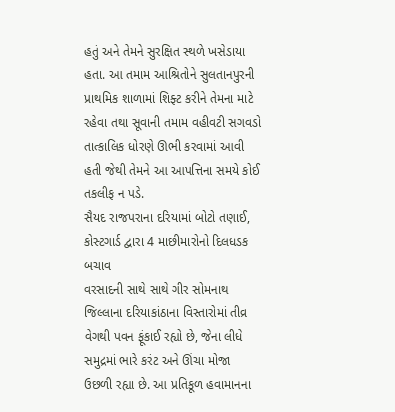હતું અને તેમને સુરક્ષિત સ્થળે ખસેડાયા હતા. આ તમામ આશ્રિતોને સુલતાનપુરની પ્રાથમિક શાળામાં શિફ્ટ કરીને તેમના માટે રહેવા તથા સૂવાની તમામ વહીવટી સગવડો તાત્કાલિક ધોરણે ઊભી કરવામાં આવી હતી જેથી તેમને આ આપત્તિના સમયે કોઈ તકલીફ ન પડે.
સૈયદ રાજપરાના દરિયામાં બોટો તણાઈ, કોસ્ટગાર્ડ દ્વારા 4 માછીમારોનો દિલધડક બચાવ
વરસાદની સાથે સાથે ગીર સોમનાથ જિલ્લાના દરિયાકાંઠાના વિસ્તારોમાં તીવ્ર વેગથી પવન ફૂંકાઈ રહ્યો છે, જેના લીધે સમુદ્રમાં ભારે કરંટ અને ઊંચા મોજા ઉછળી રહ્યા છે. આ પ્રતિકૂળ હવામાનના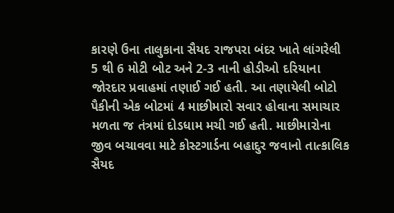કારણે ઉના તાલુકાના સૈયદ રાજપરા બંદર ખાતે લાંગરેલી 5 થી 6 મોટી બોટ અને 2-3 નાની હોડીઓ દરિયાના જોરદાર પ્રવાહમાં તણાઈ ગઈ હતી. આ તણાયેલી બોટો પૈકીની એક બોટમાં 4 માછીમારો સવાર હોવાના સમાચાર મળતા જ તંત્રમાં દોડધામ મચી ગઈ હતી. માછીમારોના જીવ બચાવવા માટે કોસ્ટગાર્ડના બહાદુર જવાનો તાત્કાલિક સૈયદ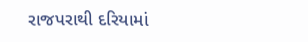રાજપરાથી દરિયામાં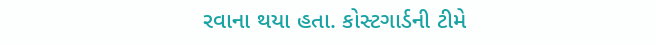રવાના થયા હતા. કોસ્ટગાર્ડની ટીમે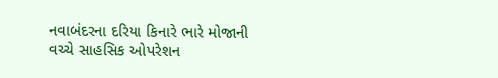નવાબંદરના દરિયા કિનારે ભારે મોજાની વચ્ચે સાહસિક ઓપરેશન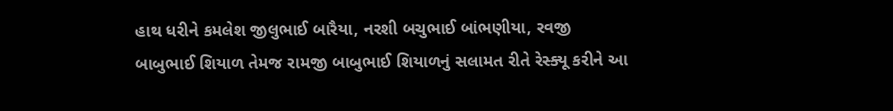હાથ ધરીને કમલેશ જીલુભાઈ બારૈયા, નરશી બચુભાઈ બાંભણીયા, રવજી બાબુભાઈ શિયાળ તેમજ રામજી બાબુભાઈ શિયાળનું સલામત રીતે રેસ્ક્યૂ કરીને આ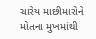ચારેય માછીમારોને મોતના મુખમાંથી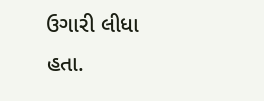ઉગારી લીધા હતા.